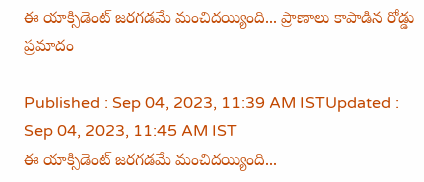ఈ యాక్సిడెంట్ జరగడమే మంచిదయ్యింది... ప్రాణాలు కాపాడిన రోడ్డు ప్రమాదం

Published : Sep 04, 2023, 11:39 AM ISTUpdated : Sep 04, 2023, 11:45 AM IST
ఈ యాక్సిడెంట్ జరగడమే మంచిదయ్యింది...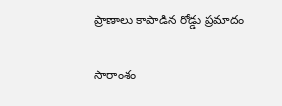ప్రాణాలు కాపాడిన రోడ్డు ప్రమాదం

సారాంశం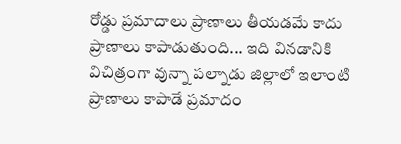రోడ్డు ప్రమాదాలు ప్రాణాలు తీయడమే కాదు ప్రాణాలు కాపాడుతుంది... ఇది వినడానికి విచిత్రంగా వున్నా పల్నాడు జిల్లాలో ఇలాంటి ప్రాణాలు కాపాడే ప్రమాదం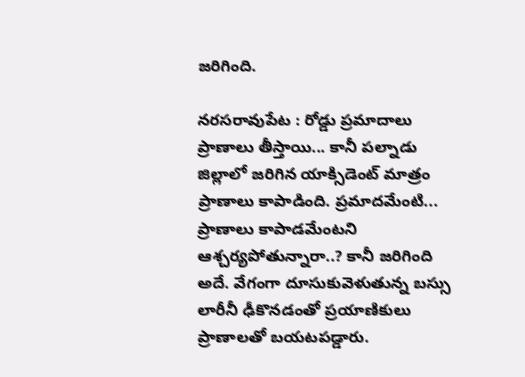జరిగింది.

నరసరావుపేట : రోడ్డు ప్రమాదాలు ప్రాణాలు తీస్తాయి... కానీ పల్నాడు జిల్లాలో జరిగిన యాక్సిడెంట్ మాత్రం ప్రాణాలు కాపాడింది. ప్రమాదమేంటి... ప్రాణాలు కాపాడమేంటని ఆశ్చర్యపోతున్నారా..? కానీ జరిగింది అదే. వేగంగా దూసుకువెళుతున్న బస్సు లారీనీ ఢీకొనడంతో ప్రయాణికులు ప్రాణాలతో బయటపడ్డారు.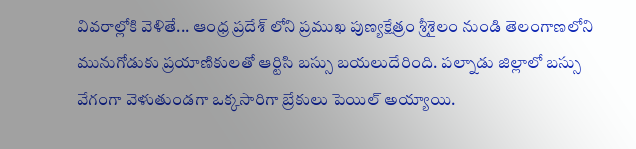వివరాల్లోకి వెళితే... ఆంధ్ర ప్రదేశ్ లోని ప్రముఖ పుణ్యక్షేత్రం శ్రీశైలం నుండి తెలంగాణలోని మునుగోడుకు ప్రయాణికులతో ఆర్టిసి బస్సు బయలుదేరింది. పల్నాడు జిల్లాలో బస్సు వేగంగా వెళుతుండగా ఒక్కసారిగా బ్రేకులు పెయిల్ అయ్యాయి.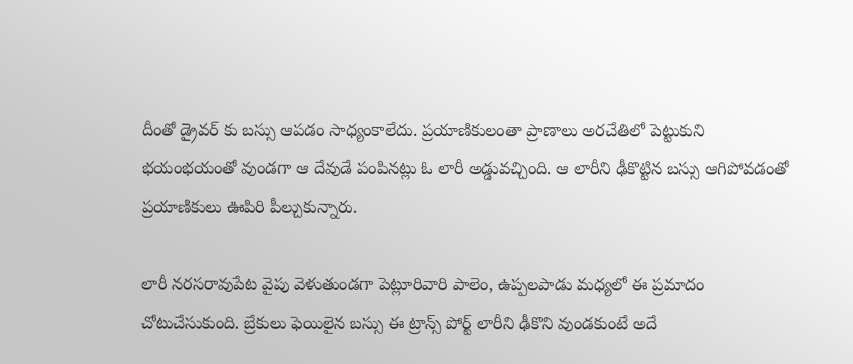దీంతో డ్రైవర్ కు బస్సు ఆపడం సాధ్యంకాలేదు. ప్రయాణికులంతా ప్రాణాలు అరచేతిలో పెట్టుకుని భయంభయంతో వుండగా ఆ దేవుడే పంపినట్లు ఓ లారీ అడ్డువచ్చింది. ఆ లారీని ఢీకొట్టిన బస్సు ఆగిపోవడంతో ప్రయాణికులు ఊపిరి పీల్చుకున్నారు.

లారీ నరసరావుపేట వైపు వెళుతుండగా పెట్లూరివారి పాలెం, ఉప్పలపాడు మధ్యలో ఈ ప్రమాదం చోటుచేసుకుంది. బ్రేకులు ఫెయిలైన బస్సు ఈ ట్రాన్స్ పోర్ట్ లారీని ఢీకొని వుండకుంటే అదే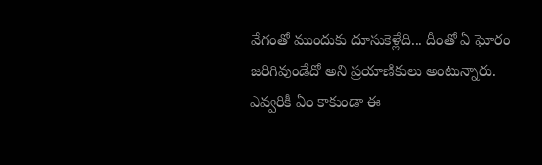వేగంతో ముందుకు దూసుకెళ్లేది... దీంతో ఏ ఘోరం జరిగివుండేదో అని ప్రయాణికులు అంటున్నారు. ఎవ్వరికీ ఏం కాకుండా ఈ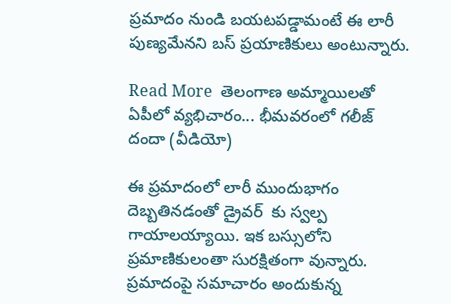ప్రమాదం నుండి బయటపడ్డామంటే ఈ లారీ పుణ్యమేనని బస్ ప్రయాణికులు అంటున్నారు.

Read More  తెలంగాణ అమ్మాయిలతో ఏపీలో వ్యభిచారం... భీమవరంలో గలీజ్ దందా (వీడియో)

ఈ ప్రమాదంలో లారీ ముందుభాగం దెబ్బతినడంతో డ్రైవర్  కు స్వల్ప గాయాలయ్యాయి. ఇక బస్సులోని ప్రమాణికులంతా సురక్షితంగా వున్నారు. ప్రమాదంపై సమాచారం అందుకున్న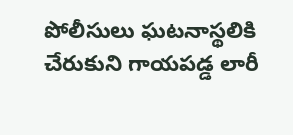పోలీసులు ఘటనాస్థలికి చేరుకుని గాయపడ్డ లారీ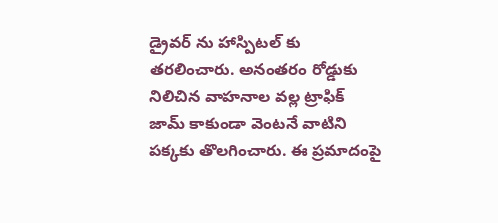డ్రైవర్ ను హాస్పిటల్ కు తరలించారు. అనంతరం రోడ్డుకు నిలిచిన వాహనాల వల్ల ట్రాఫిక్ జామ్ కాకుండా వెంటనే వాటిని పక్కకు తొలగించారు. ఈ ప్రమాదంపై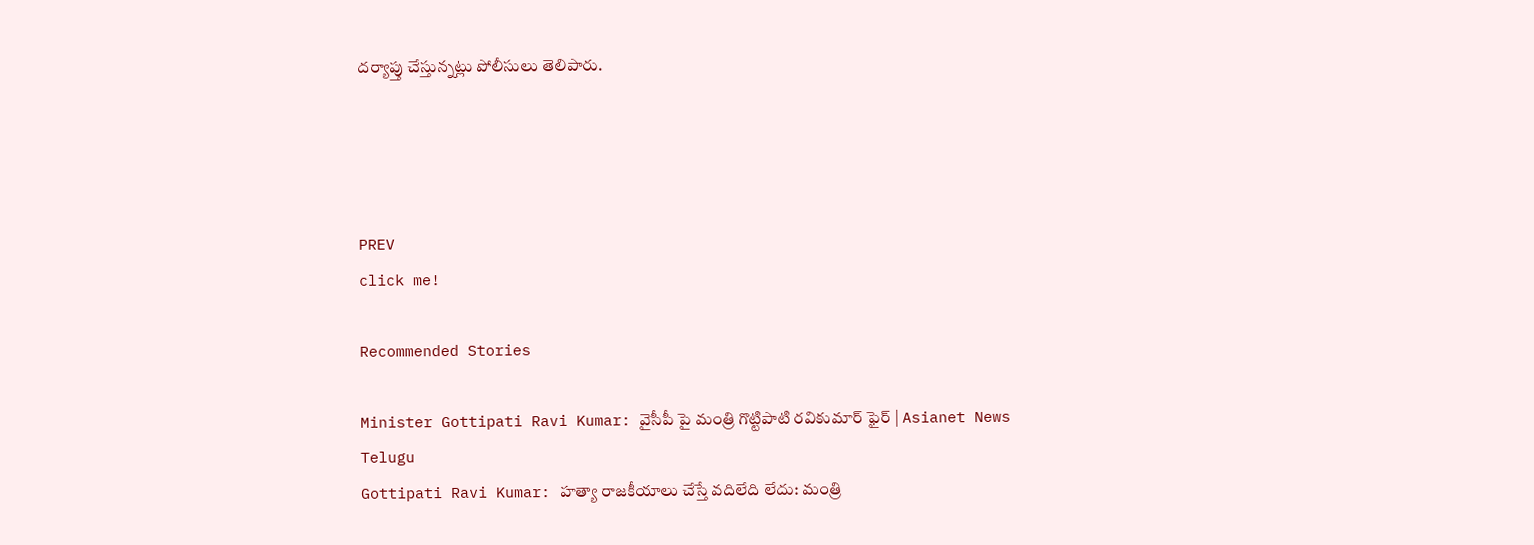దర్యాప్తు చేస్తున్నట్లు పోలీసులు తెలిపారు.




PREV
click me!

Recommended Stories

Minister Gottipati Ravi Kumar: వైసీపీ పై మంత్రి గొట్టిపాటి రవికుమార్ ఫైర్ | Asianet News Telugu
Gottipati Ravi Kumar: హత్యా రాజకీయాలు చేస్తే వదిలేది లేదు: మంత్రి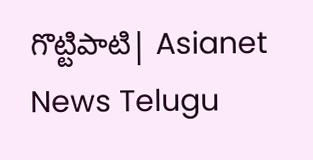గొట్టిపాటి| Asianet News Telugu